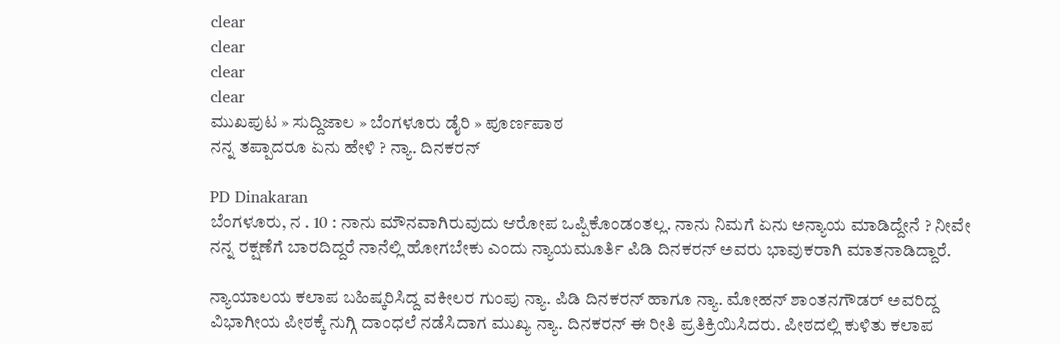clear
clear
clear
clear
ಮುಖಪುಟ » ಸುದ್ದಿಜಾಲ » ಬೆಂಗಳೂರು ಡೈರಿ » ಪೂರ್ಣಪಾಠ
ನನ್ನ ತಪ್ಪಾದರೂ ಏನು ಹೇಳಿ ? ನ್ಯಾ. ದಿನಕರನ್

PD Dinakaran
ಬೆಂಗಳೂರು, ನ . 10 : ನಾನು ಮೌನವಾಗಿರುವುದು ಆರೋಪ ಒಪ್ಪಿಕೊಂಡಂತಲ್ಲ. ನಾನು ನಿಮಗೆ ಏನು ಅನ್ಯಾಯ ಮಾಡಿದ್ದೇನೆ ? ನೀವೇ ನನ್ನ ರಕ್ಷಣೆಗೆ ಬಾರದಿದ್ದರೆ ನಾನೆಲ್ಲಿ ಹೋಗಬೇಕು ಎಂದು ನ್ಯಾಯಮೂರ್ತಿ ಪಿಡಿ ದಿನಕರನ್ ಅವರು ಭಾವುಕರಾಗಿ ಮಾತನಾಡಿದ್ದಾರೆ.

ನ್ಯಾಯಾಲಯ ಕಲಾಪ ಬಹಿಷ್ಕರಿಸಿದ್ದ ವಕೀಲರ ಗುಂಪು ನ್ಯಾ. ಪಿಡಿ ದಿನಕರನ್ ಹಾಗೂ ನ್ಯಾ. ಮೋಹನ್ ಶಾಂತನಗೌಡರ್ ಅವರಿದ್ದ ವಿಭಾಗೀಯ ಪೀಠಕ್ಕೆ ನುಗ್ಗಿ ದಾಂಧಲೆ ನಡೆಸಿದಾಗ ಮುಖ್ಯ ನ್ಯಾ. ದಿನಕರನ್ ಈ ರೀತಿ ಪ್ರತಿಕ್ರಿಯಿಸಿದರು. ಪೀಠದಲ್ಲಿ ಕುಳಿತು ಕಲಾಪ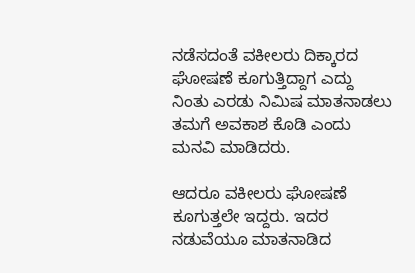ನಡೆಸದಂತೆ ವಕೀಲರು ದಿಕ್ಕಾರದ ಘೋಷಣೆ ಕೂಗುತ್ತಿದ್ದಾಗ ಎದ್ದು ನಿಂತು ಎರಡು ನಿಮಿಷ ಮಾತನಾಡಲು ತಮಗೆ ಅವಕಾಶ ಕೊಡಿ ಎಂದು ಮನವಿ ಮಾಡಿದರು.

ಆದರೂ ವಕೀಲರು ಘೋಷಣೆ ಕೂಗುತ್ತಲೇ ಇದ್ದರು. ಇದರ ನಡುವೆಯೂ ಮಾತನಾಡಿದ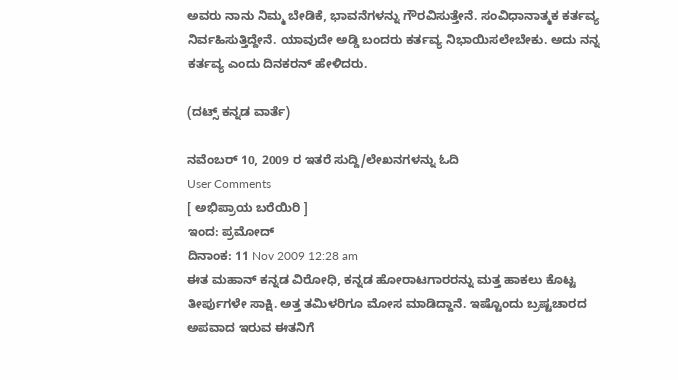ಅವರು ನಾನು ನಿಮ್ಮ ಬೇಡಿಕೆ, ಭಾವನೆಗಳನ್ನು ಗೌರವಿಸುತ್ತೇನೆ. ಸಂವಿಧಾನಾತ್ಮಕ ಕರ್ತವ್ಯ ನಿರ್ವಹಿಸುತ್ತಿದ್ದೇನೆ. ಯಾವುದೇ ಅಡ್ಡಿ ಬಂದರು ಕರ್ತವ್ಯ ನಿಭಾಯಿಸಲೇಬೇಕು. ಅದು ನನ್ನ ಕರ್ತವ್ಯ ಎಂದು ದಿನಕರನ್ ಹೇಳಿದರು.

(ದಟ್ಸ್ ಕನ್ನಡ ವಾರ್ತೆ)

ನವೆಂಬರ್ 10, 2009 ರ ಇತರೆ ಸುದ್ದಿ/ಲೇಖನಗಳನ್ನು ಓದಿ
User Comments
[ ಅಭಿಪ್ರಾಯ ಬರೆಯಿರಿ ]
ಇಂದ: ಪ್ರಮೋದ್
ದಿನಾಂಕ: 11 Nov 2009 12:28 am
ಈತ ಮಹಾನ್ ಕನ್ನಡ ವಿರೋಧಿ, ಕನ್ನಡ ಹೋರಾಟಗಾರರನ್ನು ಮತ್ತ ಹಾಕಲು ಕೊಟ್ಟ ತೀರ್ಪುಗಳೇ ಸಾಕ್ಷಿ. ಅತ್ತ ತಮಿಳರಿಗೂ ಮೋಸ ಮಾಡಿದ್ದಾನೆ. ಇಷ್ಟೊಂದು ಬ್ರಷ್ಟಚಾರದ ಅಪವಾದ ಇರುವ ಈತನಿಗೆ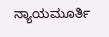ನ್ಯಾಯಮೂರ್ತಿ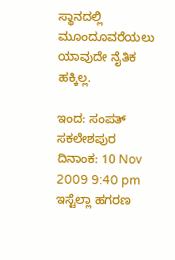ಸ್ಥಾನದಲ್ಲಿ ಮೂಂದೂವರೆಯಲು ಯಾವುದೇ ನೈತಿಕ ಹಕ್ಕಿಲ್ಲ.

ಇಂದ: ಸಂಪತ್ ಸಕಲೇಶಪುರ
ದಿನಾಂಕ: 10 Nov 2009 9:40 pm
ಇಸ್ಟೆಲ್ಲಾ ಹಗರಣ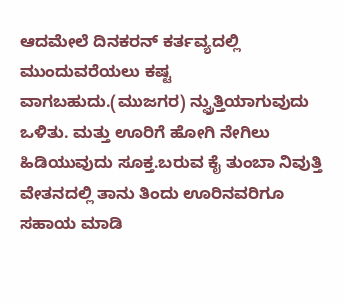ಆದಮೇಲೆ ದಿನಕರನ್ ಕರ್ತವ್ಯದಲ್ಲಿ ಮುಂದುವರೆಯಲು ಕಷ್ಟ ವಾಗಬಹುದು.(ಮುಜಗರ) ನ್ವ್ರುತ್ತಿಯಾಗುವುದು ಒಳಿತು. ಮತ್ತು ಊರಿಗೆ ಹೋಗಿ ನೇಗಿಲು ಹಿಡಿಯುವುದು ಸೂಕ್ತ.ಬರುವ ಕೈ ತುಂಬಾ ನಿವುತ್ತಿ ವೇತನದಲ್ಲಿ ತಾನು ತಿಂದು ಊರಿನವರಿಗೂ ಸಹಾಯ ಮಾಡಿ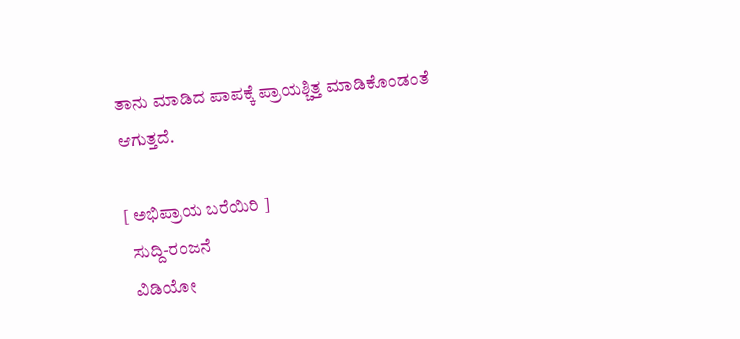ತಾನು ಮಾಡಿದ ಪಾಪಕ್ಕೆ ಪ್ರಾಯಶ್ಚಿತ್ತ ಮಾಡಿಕೊಂಡಂತೆ ಆಗುತ್ತದೆ.

[ ಅಭಿಪ್ರಾಯ ಬರೆಯಿರಿ ]
  ಸುದ್ದಿ-ರಂಜನೆ
  ವಿಡಿಯೋ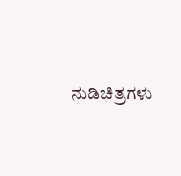ನುಡಿಚಿತ್ರಗಳು